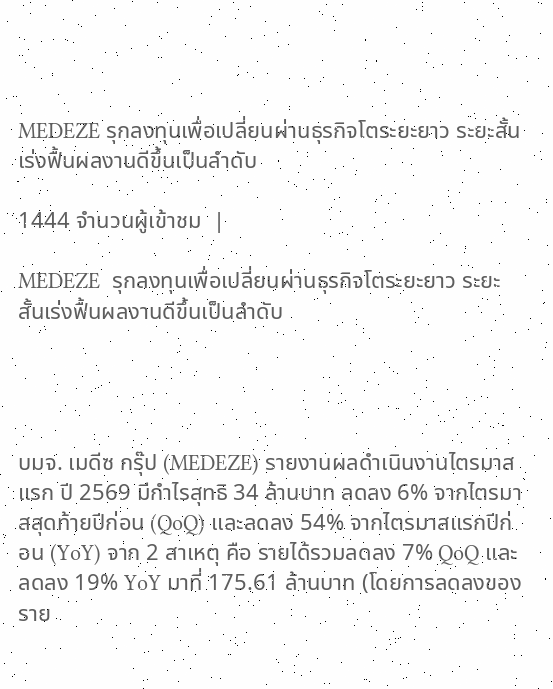MEDEZE รุกลงทุนเพื่อเปลี่ยนผ่านธุรกิจโตระยะยาว ระยะสั้นเร่งฟื้นผลงานดีขึ้นเป็นลําดับ

1444 จำนวนผู้เข้าชม  |

MEDEZE  รุกลงทุนเพื่อเปลี่ยนผ่านธุรกิจโตระยะยาว ระยะสั้นเร่งฟื้นผลงานดีขึ้นเป็นลําดับ




บมจ. เมดีซ กรุ๊ป (MEDEZE) รายงานผลดำเนินงานไตรมาสแรก ปี 2569 มีกำไรสุทธิ 34 ล้านบาท ลดลง 6% จากไตรมาสสุดท้ายปีก่อน (QoQ) และลดลง 54% จากไตรมาสแรกปีก่อน (YoY) จาก 2 สาเหตุ คือ รายได้รวมลดลง 7% QoQ และลดลง 19% YoY มาที่ 175.61 ล้านบาท (โดยการลดลงของราย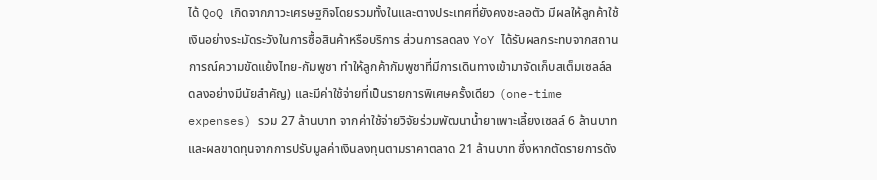ได้ QoQ เกิดจากภาวะเศรษฐกิจโดยรวมทั้งในและตางประเทศที่ยังคงชะลอตัว มีผลให้ลูกค้าใช้เงินอย่างระมัดระวังในการซื้อสินค้าหรือบริการ ส่วนการลดลง YoY ได้รับผลกระทบจากสถานการณ์ความขัดแย้งไทย-กัมพูชา ทำให้ลูกค้ากัมพูชาที่มีการเดินทางเข้ามาจัดเก็บสเต็มเซลล์ลดลงอย่างมีนัยสำคัญ) และมีค่าใช้จ่ายที่เป็นรายการพิเศษครั้งเดียว (one-time expenses) รวม 27 ล้านบาท จากค่าใช้จ่ายวิจัยร่วมพัฒนาน้ำยาเพาะเลี้ยงเซลล์ 6 ล้านบาท และผลขาดทุนจากการปรับมูลค่าเงินลงทุนตามราคาตลาด 21 ล้านบาท ซึ่งหากตัดรายการดัง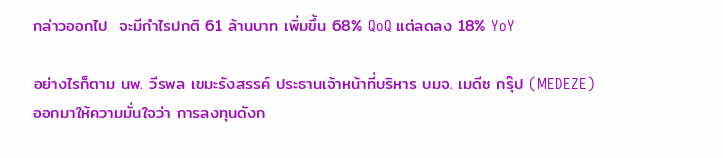กล่าวออกไป  จะมีกำไรปกติ 61 ล้านบาท เพิ่มขึ้น 68% QoQ แต่ลดลง 18% YoY

อย่างไรก็ตาม นพ. วีรพล เขมะรังสรรค์ ประธานเจ้าหน้าที่บริหาร บมจ. เมดีซ กรุ๊ป (MEDEZE) ออกมาให้ความมั่นใจว่า การลงทุนดังก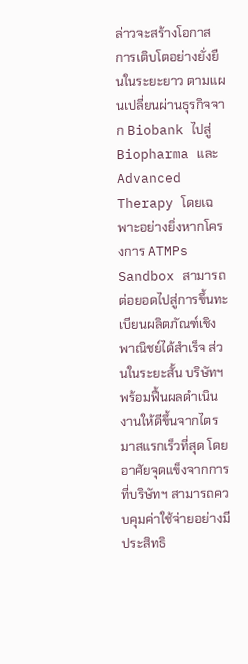ล่าวจะสร้างโอกาสการเติบโตอย่างยั่งยืนในระยะยาว ตามแผนเปลี่ยนผ่านธุรกิจจาก Biobank ไปสู่ Biopharma และ Advanced Therapy โดยเฉพาะอย่างยิ่งหากโครงการ ATMPs Sandbox สามารถต่อยอดไปสู่การขึ้นทะเบียนผลิตภัณฑ์เชิงพาณิชย์ได้สำเร็จ ส่วนในระยะสั้น บริษัทฯ พร้อมฟื้นผลดำเนินงานให้ดีขึ้นจากไตรมาสแรกเร็วที่สุด โดยอาศัยจุดแข็งจากการที่บริษัทฯ สามารถควบคุมค่าใช้จ่ายอย่างมีประสิทธิ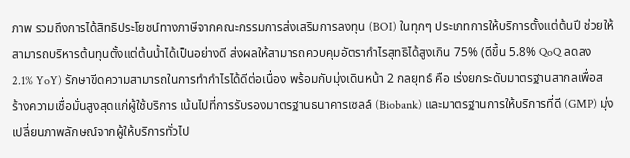ภาพ รวมถึงการได้สิทธิประโยชน์ทางภาษีจากคณะกรรมการส่งเสริมการลงทุน (BOI) ในทุกๆ ประเภทการให้บริการตั้งแต่ต้นปี ช่วยให้สามารถบริหารต้นทุนตั้งแต่ต้นน้ำได้เป็นอย่างดี ส่งผลให้สามารถควบคุมอัตรากำไรสุทธิได้สูงเกิน 75% (ดีขึ้น 5.8% QoQ ลดลง 2.1% YoY) รักษาขีดความสามารถในการทำกำไรได้ดีต่อเนื่อง พร้อมกับมุ่งเดินหน้า 2 กลยุทธ์ คือ เร่งยกระดับมาตรฐานสากลเพื่อสร้างความเชื่อมั่นสูงสุดแก่ผู้ใช้บริการ เน้นไปที่การรับรองมาตรฐานธนาคารเซลล์ (Biobank) และมาตรฐานการให้บริการที่ดี (GMP) มุ่งเปลี่ยนภาพลักษณ์จากผู้ให้บริการทั่วไป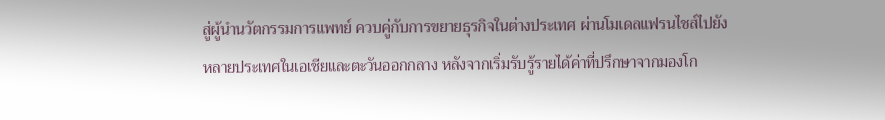สู่ผู้นำนวัตกรรมการแพทย์ ควบคู่กับการขยายธุรกิจในต่างประเทศ ผ่านโมเดลแฟรนไชส์ไปยังหลายประเทศในเอเชียและตะวันออกกลาง หลังจากเริ่มรับรู้รายได้ค่าที่ปรึกษาจากมองโก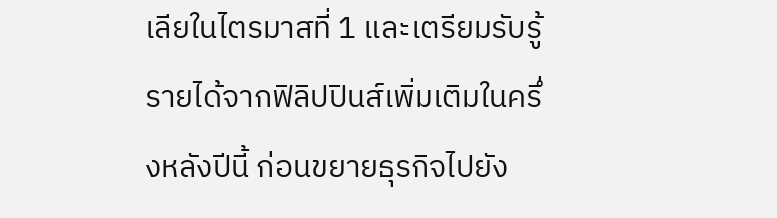เลียในไตรมาสที่ 1 และเตรียมรับรู้รายได้จากฟิลิปปินส์เพิ่มเติมในครึ่งหลังปีนี้ ก่อนขยายธุรกิจไปยัง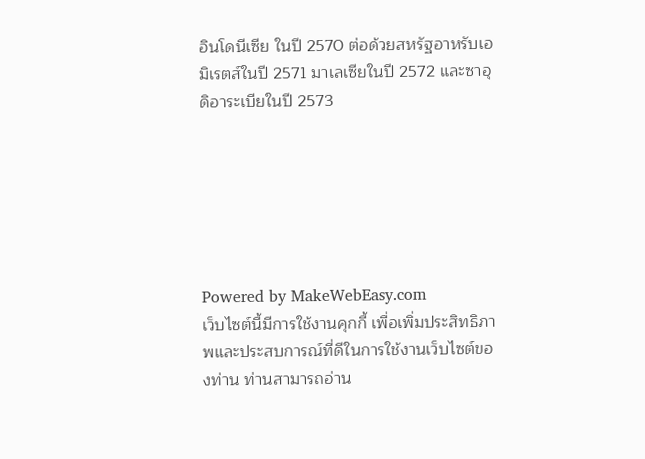อินโดนีเซีย ในปี 2570 ต่อด้วยสหรัฐอาหรับเอมิเรตส์ในปี 2571 มาเลเซียในปี 2572 และซาอุดิอาระเบียในปี 2573






Powered by MakeWebEasy.com
เว็บไซต์นี้มีการใช้งานคุกกี้ เพื่อเพิ่มประสิทธิภาพและประสบการณ์ที่ดีในการใช้งานเว็บไซต์ของท่าน ท่านสามารถอ่าน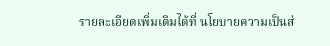รายละเอียดเพิ่มเติมได้ที่ นโยบายความเป็นส่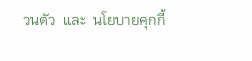วนตัว  และ  นโยบายคุกกี้